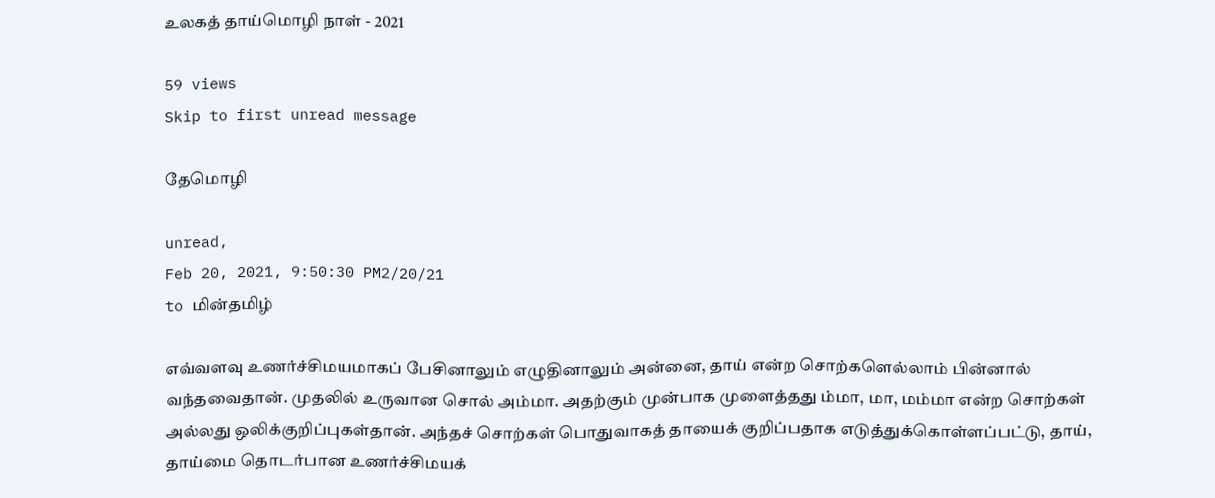உலகத் தாய்மொழி நாள் - 2021

59 views
Skip to first unread message

தேமொழி

unread,
Feb 20, 2021, 9:50:30 PM2/20/21
to மின்தமிழ்

எவ்வளவு உணர்ச்சிமயமாகப் பேசினாலும் எழுதினாலும் அன்னை, தாய் என்ற சொற்களெல்லாம் பின்னால் வந்தவைதான். முதலில் உருவான சொல் அம்மா. அதற்கும் முன்பாக முளைத்தது ம்மா, மா, மம்மா என்ற சொற்கள் அல்லது ஒலிக்குறிப்புகள்தான். அந்தச் சொற்கள் பொதுவாகத் தாயைக் குறிப்பதாக எடுத்துக்கொள்ளப்பட்டு, தாய், தாய்மை தொடர்பான உணர்ச்சிமயக்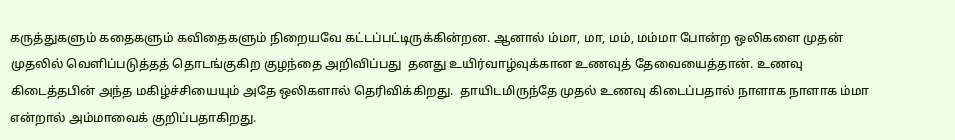கருத்துகளும் கதைகளும் கவிதைகளும் நிறையவே கட்டப்பட்டிருக்கின்றன. ஆனால் ம்மா, மா, மம், மம்மா போன்ற ஒலிகளை முதன் முதலில் வெளிப்படுத்தத் தொடங்குகிற குழந்தை அறிவிப்பது  தனது உயிர்வாழ்வுக்கான உணவுத் தேவையைத்தான். உணவு கிடைத்தபின் அந்த மகிழ்ச்சியையும் அதே ஒலிகளால் தெரிவிக்கிறது.  தாயிடமிருந்தே முதல் உணவு கிடைப்பதால் நாளாக நாளாக ம்மா என்றால் அம்மாவைக் குறிப்பதாகிறது.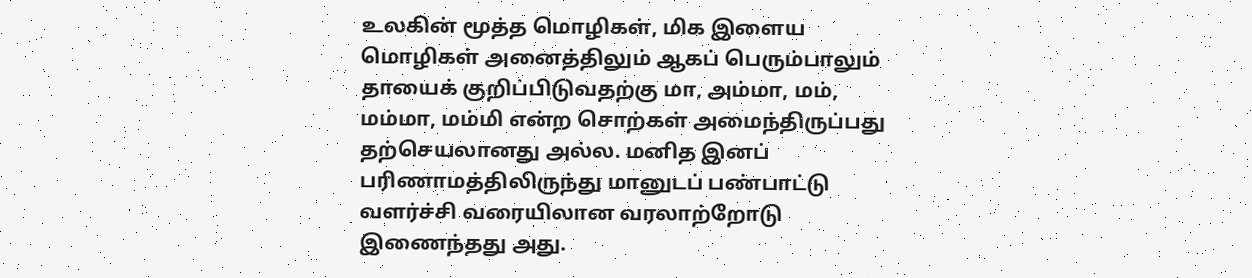உலகின் மூத்த மொழிகள், மிக இளைய மொழிகள் அனைத்திலும் ஆகப் பெரும்பாலும் தாயைக் குறிப்பிடுவதற்கு மா, அம்மா, மம், மம்மா, மம்மி என்ற சொற்கள் அமைந்திருப்பது தற்செயலானது அல்ல. மனித இனப் பரிணாமத்திலிருந்து மானுடப் பண்பாட்டு வளர்ச்சி வரையிலான வரலாற்றோடு இணைந்தது அது.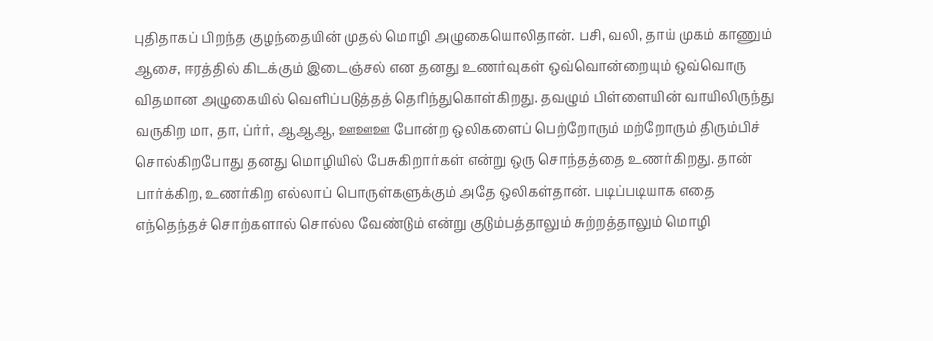புதிதாகப் பிறந்த குழந்தையின் முதல் மொழி அழுகையொலிதான். பசி, வலி, தாய் முகம் காணும் ஆசை, ஈரத்தில் கிடக்கும் இடைஞ்சல் என தனது உணர்வுகள் ஒவ்வொன்றையும் ஒவ்வொரு விதமான அழுகையில் வெளிப்படுத்தத் தெரிந்துகொள்கிறது. தவழும் பிள்ளையின் வாயிலிருந்து வருகிற மா, தா, ப்ர்ர், ஆஆஆ, ஊஊஊ போன்ற ஒலிகளைப் பெற்றோரும் மற்றோரும் திரும்பிச் சொல்கிறபோது தனது மொழியில் பேசுகிறார்கள் என்று ஒரு சொந்தத்தை உணர்கிறது. தான் பார்க்கிற, உணர்கிற எல்லாப் பொருள்களுக்கும் அதே ஒலிகள்தான். படிப்படியாக எதை எந்தெந்தச் சொற்களால் சொல்ல வேண்டும் என்று குடும்பத்தாலும் சுற்றத்தாலும் மொழி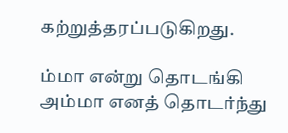கற்றுத்தரப்படுகிறது.

ம்மா என்று தொடங்கி அம்மா எனத் தொடர்ந்து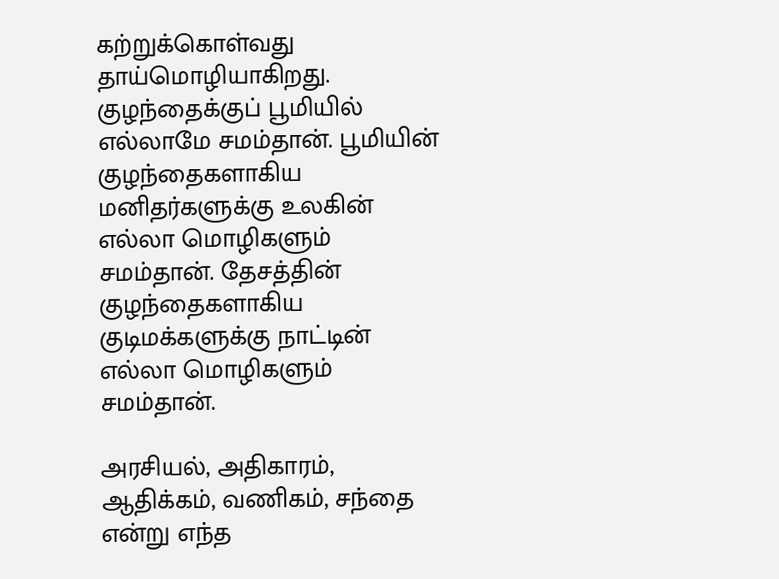கற்றுக்கொள்வது தாய்மொழியாகிறது. குழந்தைக்குப் பூமியில் எல்லாமே சமம்தான். பூமியின் குழந்தைகளாகிய மனிதர்களுக்கு உலகின் எல்லா மொழிகளும் சமம்தான். தேசத்தின் குழந்தைகளாகிய குடிமக்களுக்கு நாட்டின் எல்லா மொழிகளும் சமம்தான்.

அரசியல், அதிகாரம், ஆதிக்கம், வணிகம், சந்தை என்று எந்த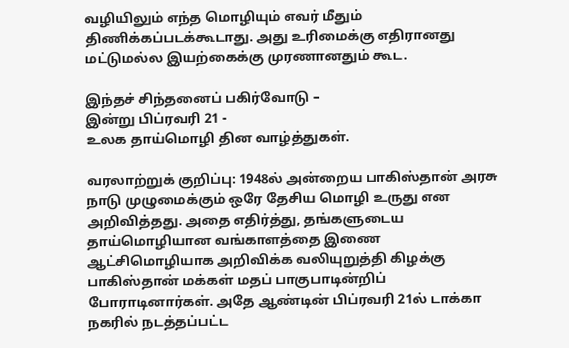வழியிலும் எந்த மொழியும் எவர் மீதும் திணிக்கப்படக்கூடாது. அது உரிமைக்கு எதிரானது மட்டுமல்ல இயற்கைக்கு முரணானதும் கூட.

இந்தச் சிந்தனைப் பகிர்வோடு –
இன்று பிப்ரவரி 21 -
உலக தாய்மொழி தின வாழ்த்துகள்.

வரலாற்றுக் குறிப்பு: 1948ல் அன்றைய பாகிஸ்தான் அரசு நாடு முழுமைக்கும் ஒரே தேசிய மொழி உருது என அறிவித்தது. அதை எதிர்த்து, தங்களுடைய தாய்மொழியான வங்காளத்தை இணை ஆட்சிமொழியாக அறிவிக்க வலியுறுத்தி கிழக்கு பாகிஸ்தான் மக்கள் மதப் பாகுபாடின்றிப் போராடினார்கள். அதே ஆண்டின் பிப்ரவரி 21ல் டாக்கா நகரில் நடத்தப்பட்ட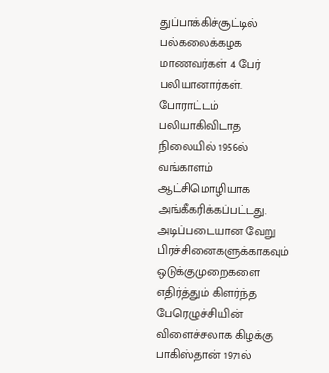துப்பாக்கிச்சூட்டில் பல்கலைக்கழக மாணவர்கள் 4 பேர் பலியானார்கள். போராட்டம் பலியாகிவிடாத நிலையில் 1956ல் வங்காளம் ஆட்சிமொழியாக அங்கீகரிக்கப்பட்டது. அடிப்படையான வேறு பிரச்சினைகளுக்காகவும் ஒடுக்குமுறைகளை எதிர்த்தும் கிளர்ந்த பேரெழுச்சியின் விளைச்சலாக கிழக்கு பாகிஸ்தான் 1971ல்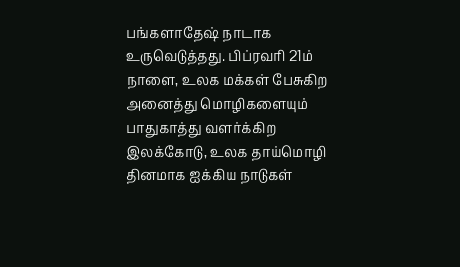பங்களாதேஷ் நாடாக உருவெடுத்தது. பிப்ரவரி 21ம் நாளை, உலக மக்கள் பேசுகிற அனைத்து மொழிகளையும் பாதுகாத்து வளர்க்கிற இலக்கோடு, உலக தாய்மொழி தினமாக ஐக்கிய நாடுகள்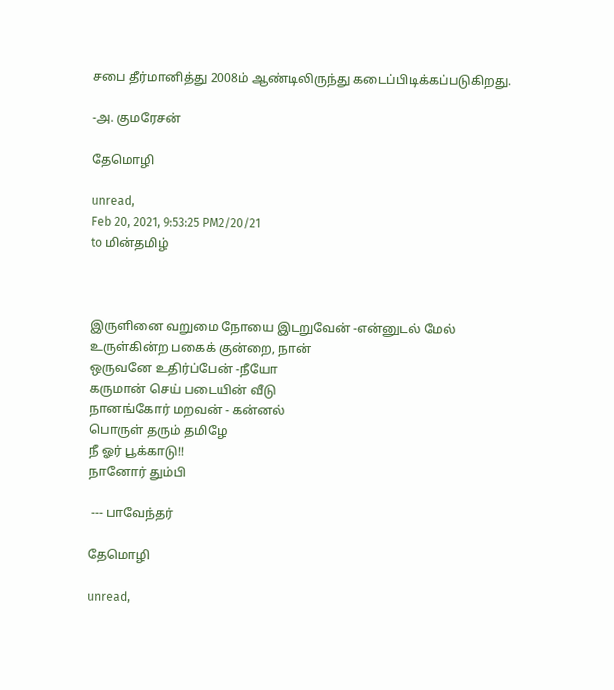சபை தீர்மானித்து 2008ம் ஆண்டிலிருந்து கடைப்பிடிக்கப்படுகிறது.

-அ. குமரேசன்

தேமொழி

unread,
Feb 20, 2021, 9:53:25 PM2/20/21
to மின்தமிழ்



இருளினை வறுமை நோயை இடறுவேன் -என்னுடல் மேல்
உருள்கின்ற பகைக் குன்றை, நான்
ஒருவனே உதிர்ப்பேன் -நீயோ
கருமான் செய் படையின் வீடு
நானங்கோர் மறவன் - கன்னல்
பொருள் தரும் தமிழே
நீ ஓர் பூக்காடு!!
நானோர் தும்பி

 --- பாவேந்தர்

தேமொழி

unread,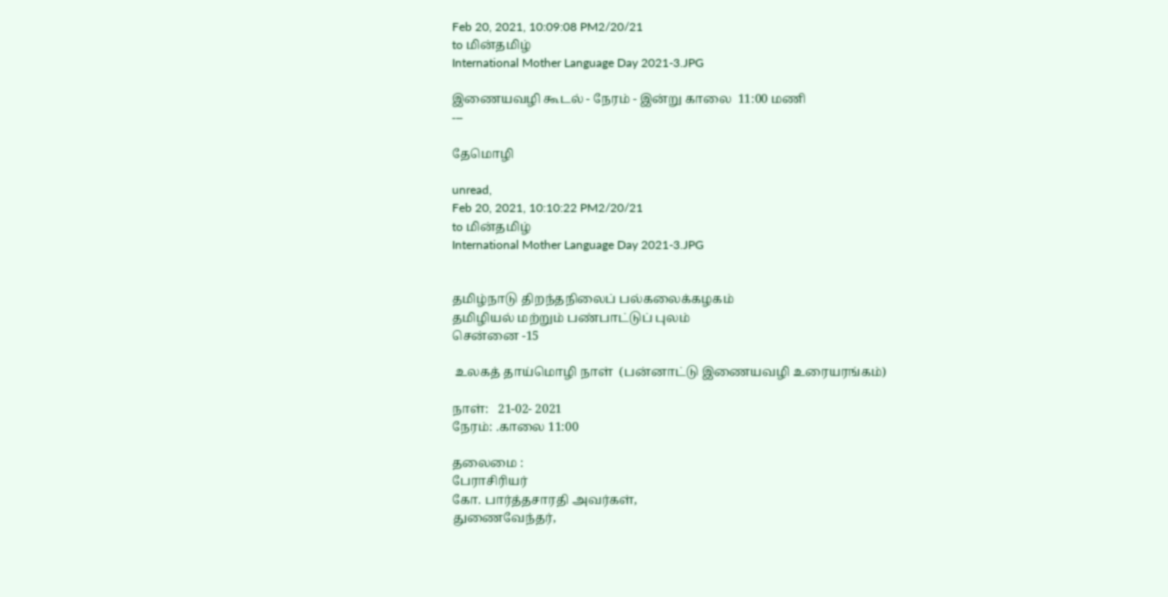Feb 20, 2021, 10:09:08 PM2/20/21
to மின்தமிழ்
International Mother Language Day 2021-3.JPG

இணையவழி கூடல் - நேரம் - இன்று காலை  11:00 மணி
---

தேமொழி

unread,
Feb 20, 2021, 10:10:22 PM2/20/21
to மின்தமிழ்
International Mother Language Day 2021-3.JPG


தமிழ்நாடு திறந்தநிலைப் பல்கலைக்கழகம்
தமிழியல் மற்றும் பண்பாட்டுப் புலம்
சென்னை -15

 உலகத் தாய்மொழி நாள்  (பன்னாட்டு இணையவழி உரையரங்கம்)

நாள்:   21-02- 2021
நேரம்: .காலை 11:00

தலைமை :
பேராசிரியர்
கோ. பார்த்தசாரதி அவர்கள்,
துணைவேந்தர்,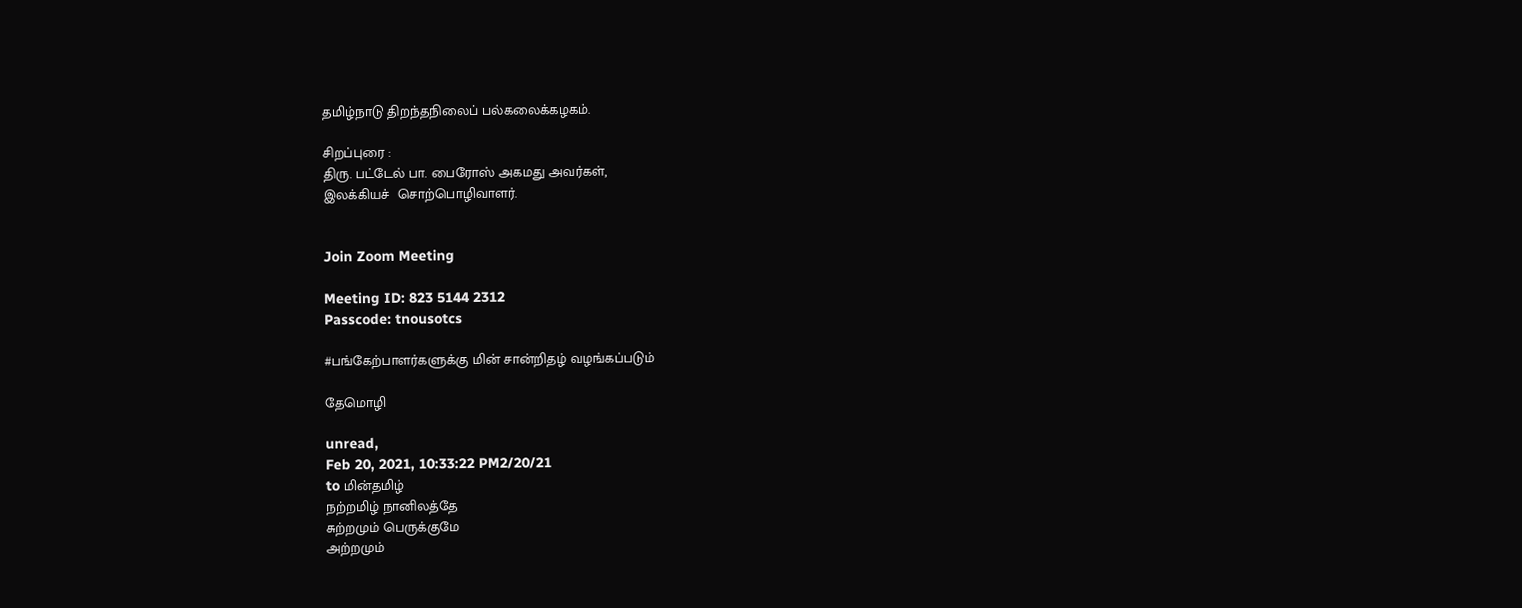தமிழ்நாடு திறந்தநிலைப் பல்கலைக்கழகம்.

சிறப்புரை :
திரு. பட்டேல் பா. பைரோஸ் அகமது அவர்கள்,
இலக்கியச்  சொற்பொழிவாளர்.


Join Zoom Meeting

Meeting ID: 823 5144 2312
Passcode: tnousotcs

#பங்கேற்பாளர்களுக்கு மின் சான்றிதழ் வழங்கப்படும்

தேமொழி

unread,
Feb 20, 2021, 10:33:22 PM2/20/21
to மின்தமிழ்
நற்றமிழ் நானிலத்தே
சுற்றமும் பெருக்குமே
அற்றமும்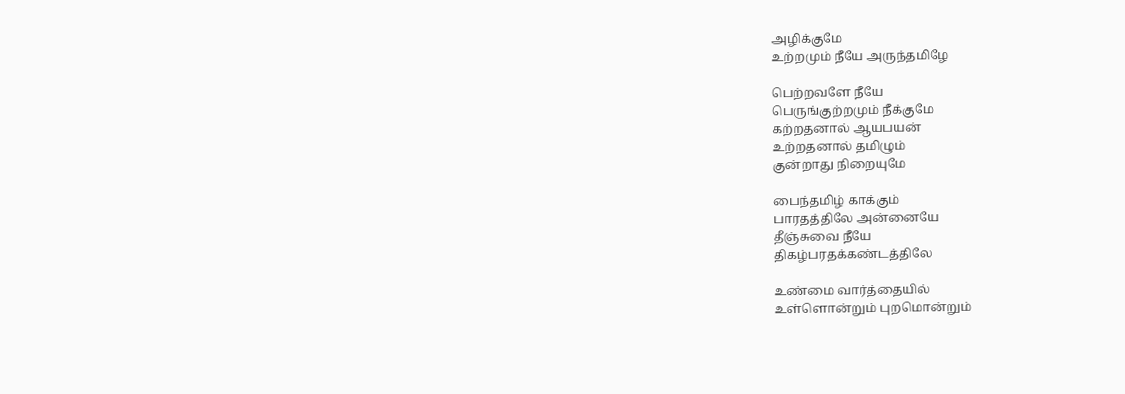அழிக்குமே
உற்றமும் நீயே அருந்தமிழே

பெற்றவளே நீயே
பெருங்குற்றமும் நீக்குமே
கற்றதனால் ஆயபயன்
உற்றதனால் தமிழும்
குன்றாது நிறையுமே

பைந்தமிழ் காக்கும்
பாரதத்திலே அன்னையே
தீஞ்சுவை நீயே
திகழ்பரதக்கண்டத்திலே

உண்மை வார்த்தையில்
உள்ளொன்றும் புறமொன்றும்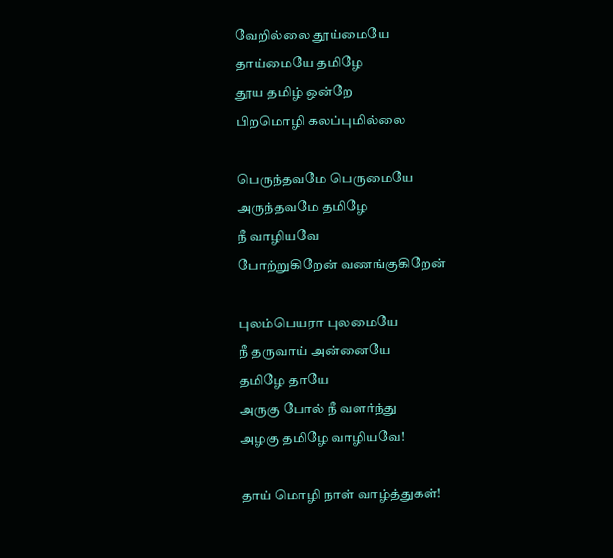வேறில்லை தூய்மையே
தாய்மையே தமிழே
தூய தமிழ் ஒன்றே
பிறமொழி கலப்புமில்லை

பெருந்தவமே பெருமையே
அருந்தவமே தமிழே
நீ வாழியவே
போற்றுகிறேன் வணங்குகிறேன்

புலம்பெயரா புலமையே
நீ தருவாய் அன்னையே
தமிழே தாயே
அருகு போல் நீ வளர்ந்து
அழகு தமிழே வாழியவே!

தாய் மொழி நாள் வாழ்த்துகள்!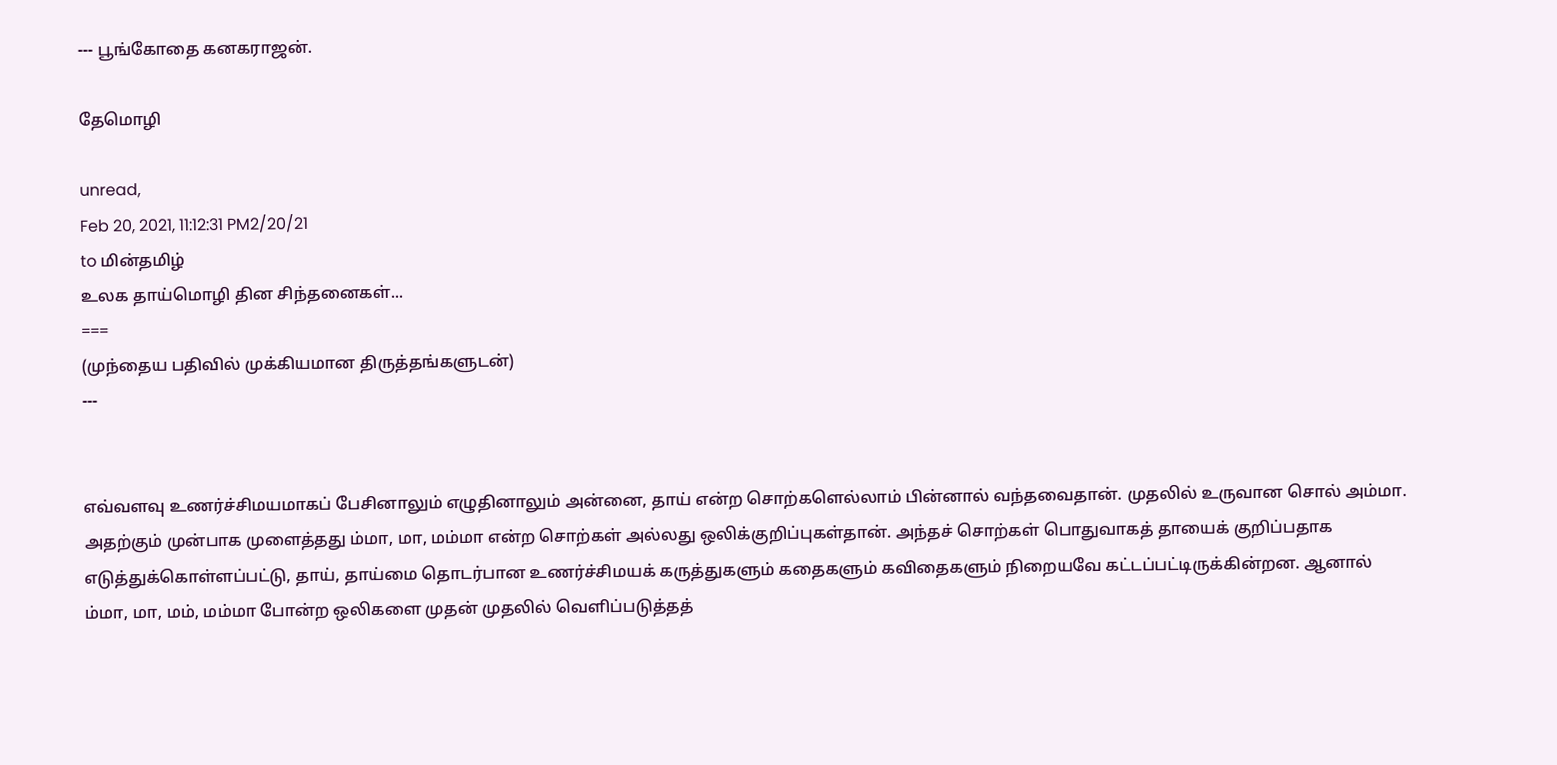--- பூங்கோதை கனகராஜன்.

தேமொழி

unread,
Feb 20, 2021, 11:12:31 PM2/20/21
to மின்தமிழ்
உலக தாய்மொழி தின சிந்தனைகள்...
===
(முந்தைய பதிவில் முக்கியமான திருத்தங்களுடன்)
---


எவ்வளவு உணர்ச்சிமயமாகப் பேசினாலும் எழுதினாலும் அன்னை, தாய் என்ற சொற்களெல்லாம் பின்னால் வந்தவைதான். முதலில் உருவான சொல் அம்மா. அதற்கும் முன்பாக முளைத்தது ம்மா, மா, மம்மா என்ற சொற்கள் அல்லது ஒலிக்குறிப்புகள்தான். அந்தச் சொற்கள் பொதுவாகத் தாயைக் குறிப்பதாக எடுத்துக்கொள்ளப்பட்டு, தாய், தாய்மை தொடர்பான உணர்ச்சிமயக் கருத்துகளும் கதைகளும் கவிதைகளும் நிறையவே கட்டப்பட்டிருக்கின்றன. ஆனால் ம்மா, மா, மம், மம்மா போன்ற ஒலிகளை முதன் முதலில் வெளிப்படுத்தத்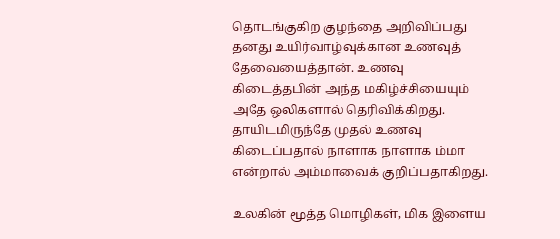தொடங்குகிற குழந்தை அறிவிப்பது  தனது உயிர்வாழ்வுக்கான உணவுத் தேவையைத்தான். உணவு கிடைத்தபின் அந்த மகிழ்ச்சியையும் அதே ஒலிகளால் தெரிவிக்கிறது.  தாயிடமிருந்தே முதல் உணவு கிடைப்பதால் நாளாக நாளாக ம்மா என்றால் அம்மாவைக் குறிப்பதாகிறது.

உலகின் மூத்த மொழிகள், மிக இளைய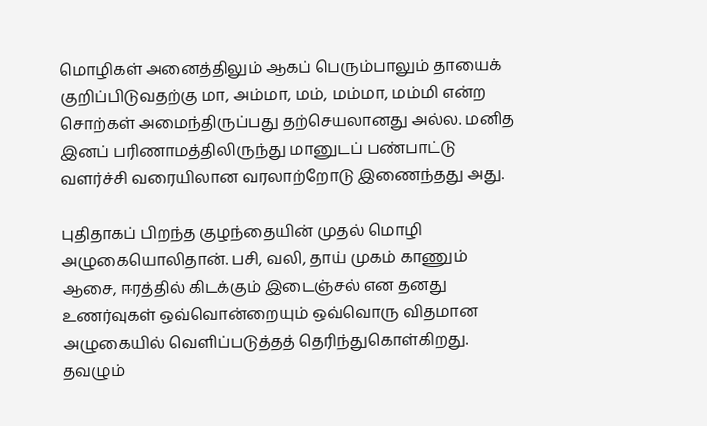மொழிகள் அனைத்திலும் ஆகப் பெரும்பாலும் தாயைக் குறிப்பிடுவதற்கு மா, அம்மா, மம், மம்மா, மம்மி என்ற சொற்கள் அமைந்திருப்பது தற்செயலானது அல்ல. மனித இனப் பரிணாமத்திலிருந்து மானுடப் பண்பாட்டு வளர்ச்சி வரையிலான வரலாற்றோடு இணைந்தது அது.

புதிதாகப் பிறந்த குழந்தையின் முதல் மொழி அழுகையொலிதான். பசி, வலி, தாய் முகம் காணும் ஆசை, ஈரத்தில் கிடக்கும் இடைஞ்சல் என தனது உணர்வுகள் ஒவ்வொன்றையும் ஒவ்வொரு விதமான அழுகையில் வெளிப்படுத்தத் தெரிந்துகொள்கிறது. தவழும்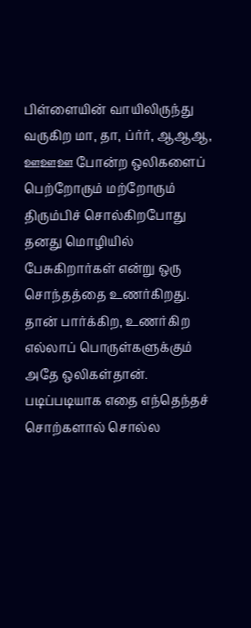பிள்ளையின் வாயிலிருந்து வருகிற மா, தா, ப்ர்ர், ஆஆஆ, ஊஊஊ போன்ற ஒலிகளைப் பெற்றோரும் மற்றோரும் திரும்பிச் சொல்கிறபோது தனது மொழியில் பேசுகிறார்கள் என்று ஒரு சொந்தத்தை உணர்கிறது. தான் பார்க்கிற, உணர்கிற எல்லாப் பொருள்களுக்கும் அதே ஒலிகள்தான். படிப்படியாக எதை எந்தெந்தச் சொற்களால் சொல்ல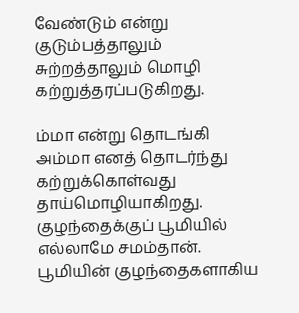வேண்டும் என்று குடும்பத்தாலும் சுற்றத்தாலும் மொழி கற்றுத்தரப்படுகிறது.

ம்மா என்று தொடங்கி அம்மா எனத் தொடர்ந்து கற்றுக்கொள்வது தாய்மொழியாகிறது. குழந்தைக்குப் பூமியில் எல்லாமே சமம்தான். பூமியின் குழந்தைகளாகிய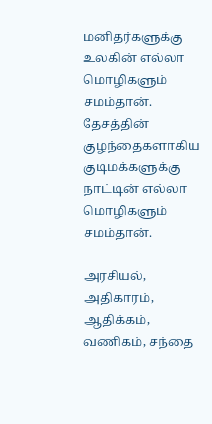மனிதர்களுக்கு உலகின் எல்லா மொழிகளும் சமம்தான். தேசத்தின் குழந்தைகளாகிய குடிமக்களுக்கு நாட்டின் எல்லா மொழிகளும் சமம்தான்.

அரசியல், அதிகாரம், ஆதிக்கம், வணிகம், சந்தை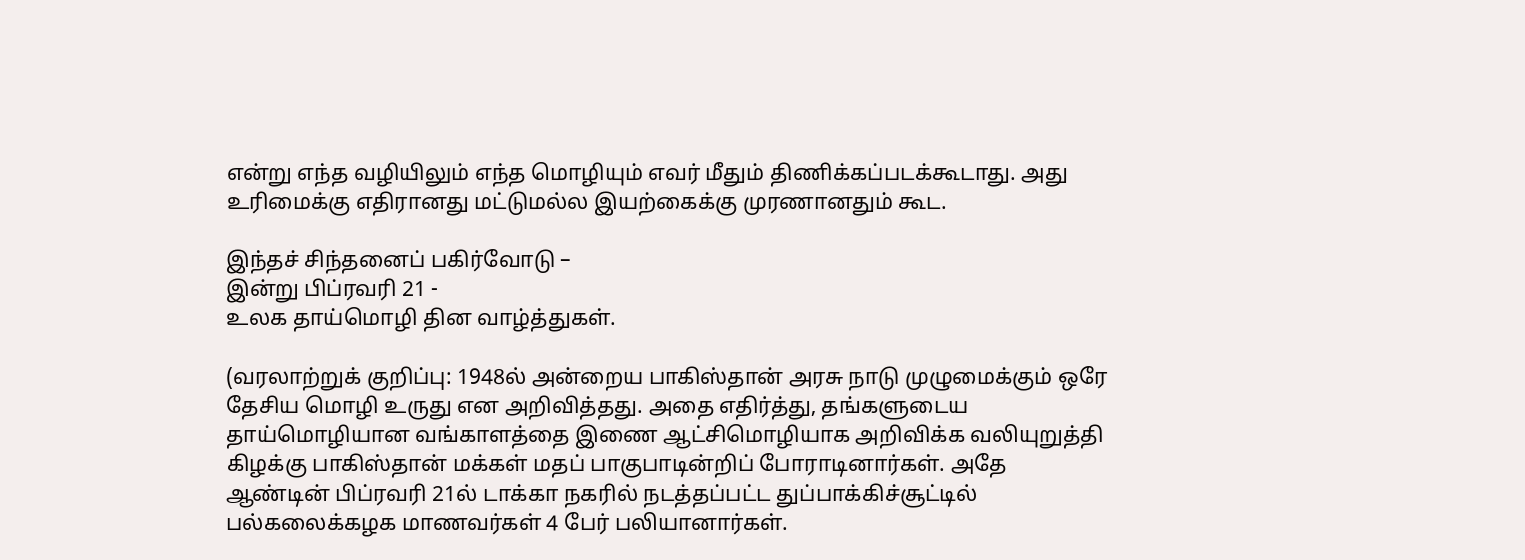என்று எந்த வழியிலும் எந்த மொழியும் எவர் மீதும் திணிக்கப்படக்கூடாது. அது உரிமைக்கு எதிரானது மட்டுமல்ல இயற்கைக்கு முரணானதும் கூட.

இந்தச் சிந்தனைப் பகிர்வோடு –
இன்று பிப்ரவரி 21 -
உலக தாய்மொழி தின வாழ்த்துகள்.

(வரலாற்றுக் குறிப்பு: 1948ல் அன்றைய பாகிஸ்தான் அரசு நாடு முழுமைக்கும் ஒரே தேசிய மொழி உருது என அறிவித்தது. அதை எதிர்த்து, தங்களுடைய தாய்மொழியான வங்காளத்தை இணை ஆட்சிமொழியாக அறிவிக்க வலியுறுத்தி கிழக்கு பாகிஸ்தான் மக்கள் மதப் பாகுபாடின்றிப் போராடினார்கள். அதே ஆண்டின் பிப்ரவரி 21ல் டாக்கா நகரில் நடத்தப்பட்ட துப்பாக்கிச்சூட்டில் பல்கலைக்கழக மாணவர்கள் 4 பேர் பலியானார்கள்.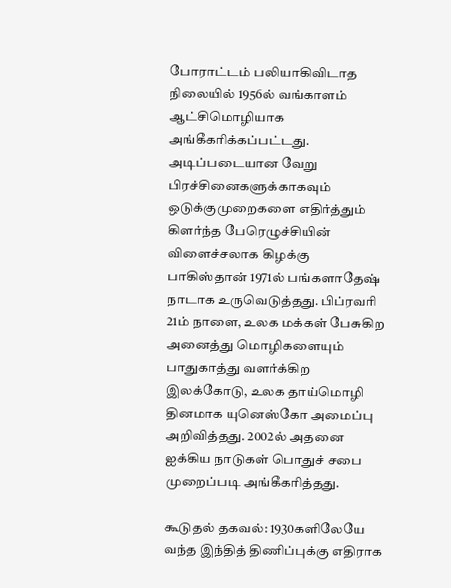போராட்டம் பலியாகிவிடாத நிலையில் 1956ல் வங்காளம் ஆட்சிமொழியாக அங்கீகரிக்கப்பட்டது. அடிப்படையான வேறு பிரச்சினைகளுக்காகவும் ஒடுக்குமுறைகளை எதிர்த்தும் கிளர்ந்த பேரெழுச்சியின் விளைச்சலாக கிழக்கு பாகிஸ்தான் 1971ல் பங்களாதேஷ் நாடாக உருவெடுத்தது. பிப்ரவரி 21ம் நாளை, உலக மக்கள் பேசுகிற அனைத்து மொழிகளையும் பாதுகாத்து வளர்க்கிற இலக்கோடு, உலக தாய்மொழி தினமாக யுனெஸ்கோ அமைப்பு அறிவித்தது. 2002ல் அதனை  ஐக்கிய நாடுகள் பொதுச் சபை முறைப்படி அங்கீகரித்தது.

கூடுதல் தகவல்: 1930களிலேயே வந்த இந்தித் திணிப்புக்கு எதிராக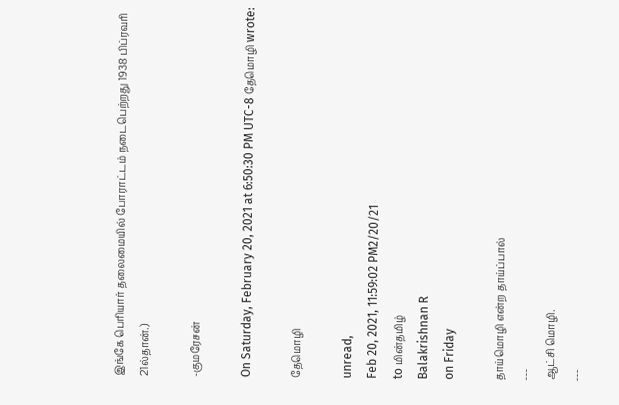இங்கே பெரியார் தலைமையில் போராட்டம் நடைபெற்றது 1938 பிப்ரவரி 21ல்தான்.)

-குமரேசன்

On Saturday, February 20, 2021 at 6:50:30 PM UTC-8 தேமொழி wrote:

தேமொழி

unread,
Feb 20, 2021, 11:59:02 PM2/20/21
to மின்தமிழ்
Balakrishnan R
on Friday

தாய்மொழி என்ற தாய்ப்பால்
---
ஆட்சி மொழி.
---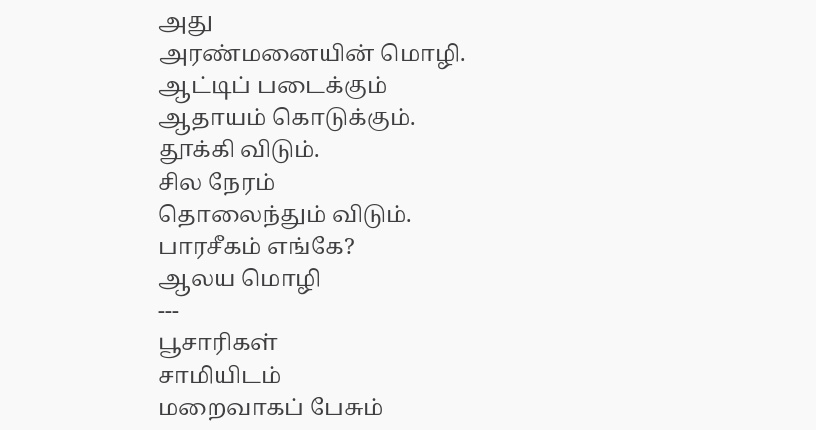அது
அரண்மனையின் மொழி.
ஆட்டிப் படைக்கும்
ஆதாயம் கொடுக்கும்.
தூக்கி விடும்.
சில நேரம்
தொலைந்தும் விடும்.
பாரசீகம் எங்கே?
ஆலய மொழி
---
பூசாரிகள்
சாமியிடம்
மறைவாகப் பேசும்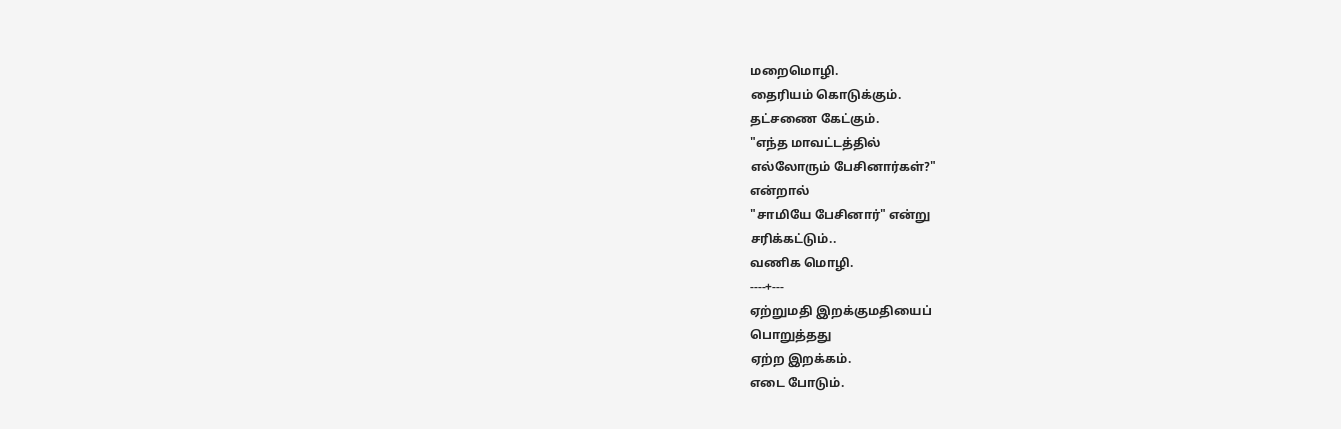மறைமொழி.
தைரியம் கொடுக்கும்.
தட்சணை கேட்கும்.
"எந்த மாவட்டத்தில்
எல்லோரும் பேசினார்கள்?"
என்றால்
"சாமியே பேசினார்" என்று
சரிக்கட்டும்..
வணிக மொழி.
----+---
ஏற்றுமதி இறக்குமதியைப்
பொறுத்தது
ஏற்ற இறக்கம்.
எடை போடும்.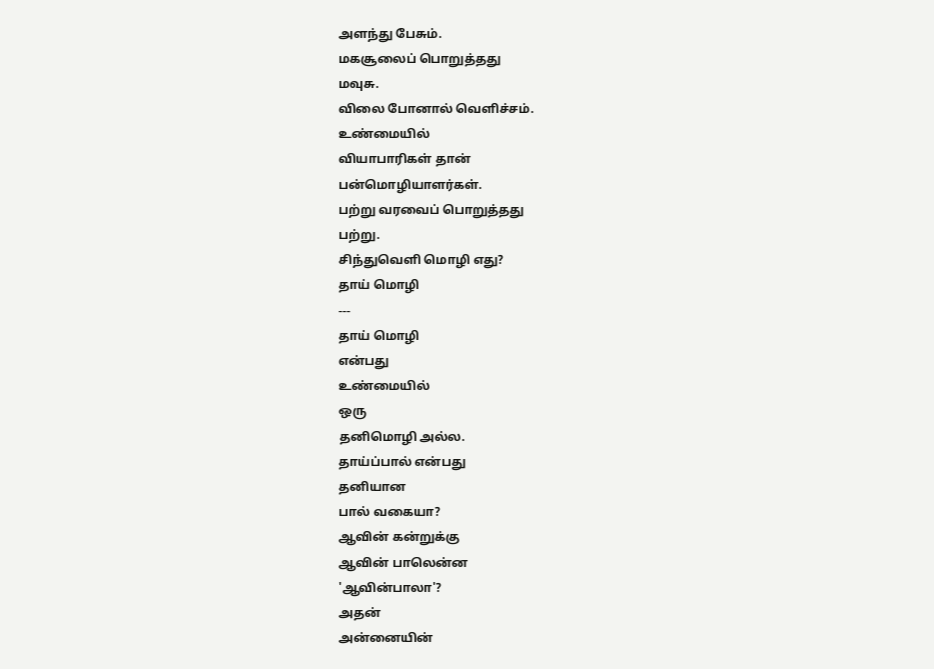அளந்து பேசும்.
மகசூலைப் பொறுத்தது
மவுசு.
விலை போனால் வெளிச்சம்.
உண்மையில்
வியாபாரிகள் தான்
பன்மொழியாளர்கள்.
பற்று வரவைப் பொறுத்தது
பற்று.
சிந்துவெளி மொழி எது?
தாய் மொழி
---
தாய் மொழி
என்பது
உண்மையில்
ஒரு
தனிமொழி அல்ல.
தாய்ப்பால் என்பது
தனியான
பால் வகையா?
ஆவின் கன்றுக்கு
ஆவின் பாலென்ன
'ஆவின்பாலா'?
அதன்
அன்னையின்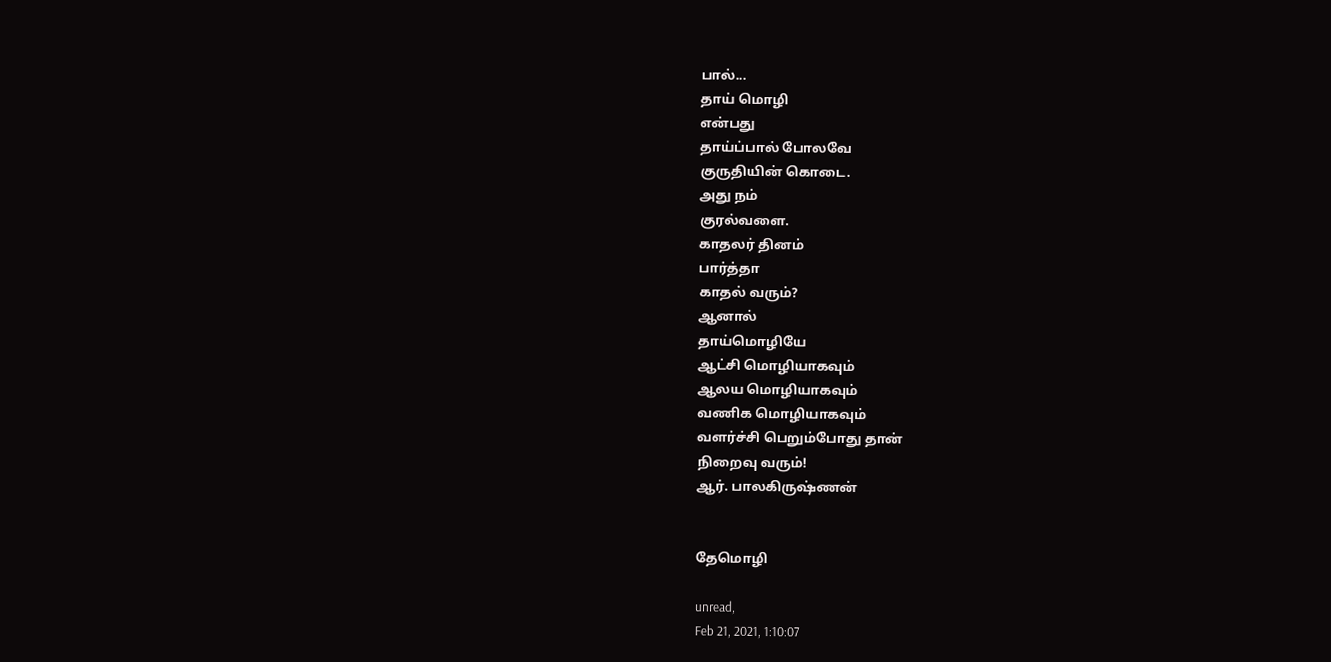பால்...
தாய் மொழி
என்பது
தாய்ப்பால் போலவே
குருதியின் கொடை.
அது நம்
குரல்வளை.
காதலர் தினம்
பார்த்தா
காதல் வரும்?
ஆனால்
தாய்மொழியே
ஆட்சி மொழியாகவும்
ஆலய மொழியாகவும்
வணிக மொழியாகவும்
வளர்ச்சி பெறும்போது தான்
நிறைவு வரும்!
ஆர். பாலகிருஷ்ணன்


தேமொழி

unread,
Feb 21, 2021, 1:10:07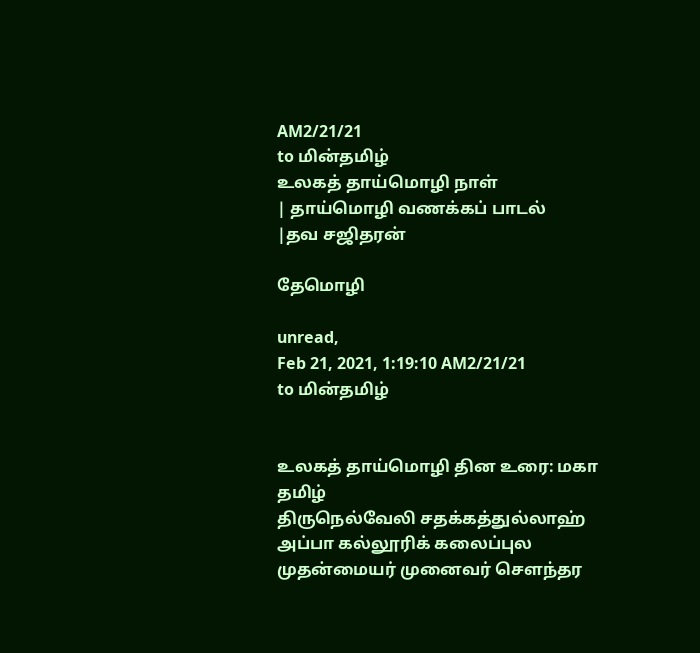AM2/21/21
to மின்தமிழ்
உலகத் தாய்மொழி நாள்
| தாய்மொழி வணக்கப் பாடல்
|தவ சஜிதரன்

தேமொழி

unread,
Feb 21, 2021, 1:19:10 AM2/21/21
to மின்தமிழ்


உலகத் தாய்மொழி தின உரை: மகா தமிழ்
திருநெல்வேலி சதக்கத்துல்லாஹ் அப்பா கல்லூரிக் கலைப்புல முதன்மையர் முனைவர் சௌந்தர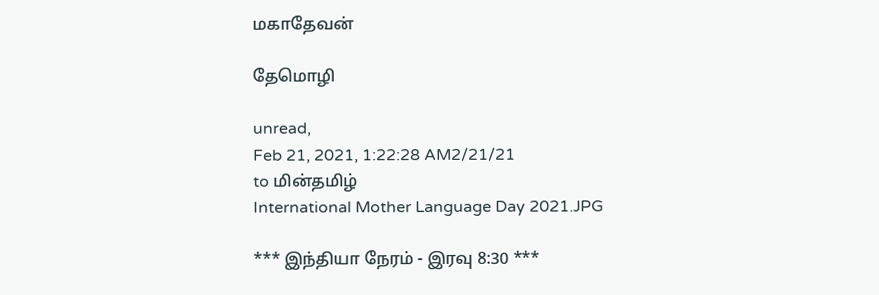மகாதேவன்

தேமொழி

unread,
Feb 21, 2021, 1:22:28 AM2/21/21
to மின்தமிழ்
International Mother Language Day 2021.JPG

*** இந்தியா நேரம் - இரவு 8:30 ***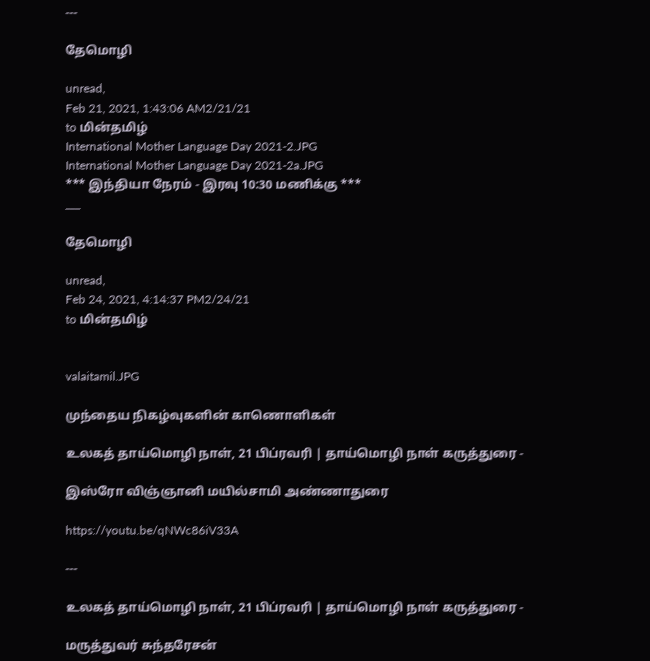---

தேமொழி

unread,
Feb 21, 2021, 1:43:06 AM2/21/21
to மின்தமிழ்
International Mother Language Day 2021-2.JPG
International Mother Language Day 2021-2a.JPG
*** இந்தியா நேரம் - இரவு 10:30 மணிக்கு ***
___

தேமொழி

unread,
Feb 24, 2021, 4:14:37 PM2/24/21
to மின்தமிழ்


valaitamil.JPG

முந்தைய நிகழ்வுகளின் காணொளிகள்

உலகத் தாய்மொழி நாள், 21 பிப்ரவரி | தாய்மொழி நாள் கருத்துரை -

இஸ்ரோ விஞ்ஞானி மயில்சாமி அண்ணாதுரை

https://youtu.be/qNWc86iV33A

---

உலகத் தாய்மொழி நாள், 21 பிப்ரவரி | தாய்மொழி நாள் கருத்துரை -

மருத்துவர் சுந்தரேசன்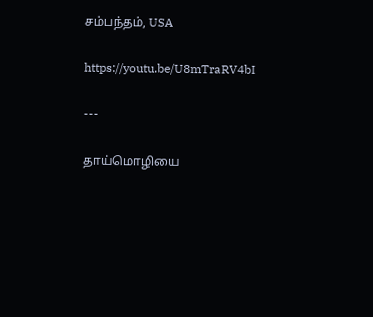சம்பந்தம், USA

https://youtu.be/U8mTraRV4bI

---

தாய்மொழியை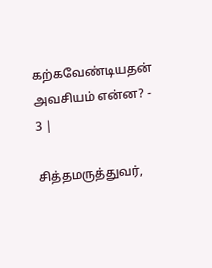கற்கவேண்டியதன் அவசியம் என்ன? - 3 |

சித்தமருத்துவர்,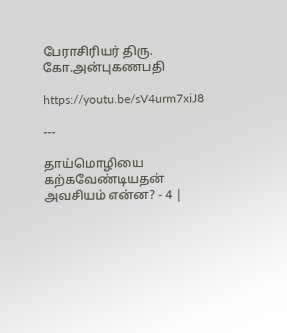பேராசிரியர் திரு. கோ.அன்புகணபதி

https://youtu.be/sV4urm7xiJ8

---

தாய்மொழியை கற்கவேண்டியதன் அவசியம் என்ன? - 4 |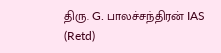திரு. G. பாலச்சந்திரன் IAS (Retd)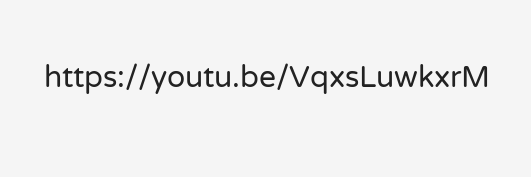https://youtu.be/VqxsLuwkxrM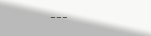---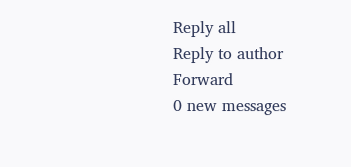Reply all
Reply to author
Forward
0 new messages